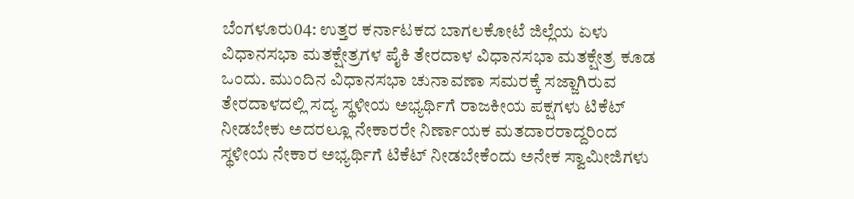ಬೆಂಗಳೂರು04: ಉತ್ತರ ಕರ್ನಾಟಕದ ಬಾಗಲಕೋಟೆ ಜಿಲ್ಲೆಯ ಏಳು ವಿಧಾನಸಭಾ ಮತಕ್ಷೇತ್ರಗಳ ಪೈಕಿ ತೇರದಾಳ ವಿಧಾನಸಭಾ ಮತಕ್ಷೇತ್ರ ಕೂಡ ಒಂದು. ಮುಂದಿನ ವಿಧಾನಸಭಾ ಚುನಾವಣಾ ಸಮರಕ್ಕೆ ಸಜ್ಜಾಗಿರುವ ತೇರದಾಳದಲ್ಲಿ ಸದ್ಯ ಸ್ಥಳೀಯ ಅಭ್ಯರ್ಥಿಗೆ ರಾಜಕೀಯ ಪಕ್ಷಗಳು ಟಿಕೆಟ್ ನೀಡಬೇಕು ಅದರಲ್ಲೂ ನೇಕಾರರೇ ನಿರ್ಣಾಯಕ ಮತದಾರರಾದ್ದರಿಂದ ಸ್ಥಳೀಯ ನೇಕಾರ ಅಭ್ಯರ್ಥಿಗೆ ಟಿಕೆಟ್ ನೀಡಬೇಕೆಂದು ಅನೇಕ ಸ್ವಾಮೀಜಿಗಳು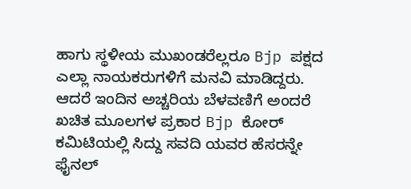ಹಾಗು ಸ್ಥಳೀಯ ಮುಖಂಡರೆಲ್ಲರೂ Bjp ಪಕ್ಷದ ಎಲ್ಲಾ ನಾಯಕರುಗಳಿಗೆ ಮನವಿ ಮಾಡಿದ್ದರು. ಆದರೆ ಇಂದಿನ ಅಚ್ಚರಿಯ ಬೆಳವಣಿಗೆ ಅಂದರೆ ಖಚಿತ ಮೂಲಗಳ ಪ್ರಕಾರ Bjp ಕೋರ್ ಕಮಿಟಿಯಲ್ಲಿ ಸಿದ್ದು ಸವದಿ ಯವರ ಹೆಸರನ್ನೇ ಫೈನಲ್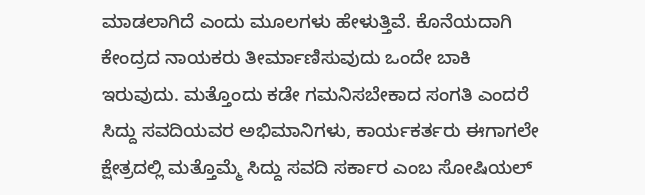ಮಾಡಲಾಗಿದೆ ಎಂದು ಮೂಲಗಳು ಹೇಳುತ್ತಿವೆ. ಕೊನೆಯದಾಗಿ ಕೇಂದ್ರದ ನಾಯಕರು ತೀರ್ಮಾಣಿಸುವುದು ಒಂದೇ ಬಾಕಿ ಇರುವುದು. ಮತ್ತೊಂದು ಕಡೇ ಗಮನಿಸಬೇಕಾದ ಸಂಗತಿ ಎಂದರೆ ಸಿದ್ದು ಸವದಿಯವರ ಅಭಿಮಾನಿಗಳು, ಕಾರ್ಯಕರ್ತರು ಈಗಾಗಲೇ ಕ್ಷೇತ್ರದಲ್ಲಿ ಮತ್ತೊಮ್ಮೆ ಸಿದ್ದು ಸವದಿ ಸರ್ಕಾರ ಎಂಬ ಸೋಷಿಯಲ್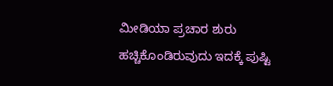ಮೀಡಿಯಾ ಪ್ರಚಾರ ಶುರು ಹಚ್ಚಿಕೊಂಡಿರುವುದು ಇದಕ್ಕೆ ಪುಷ್ಟಿ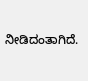ನೀಡಿದಂತಾಗಿದೆ.